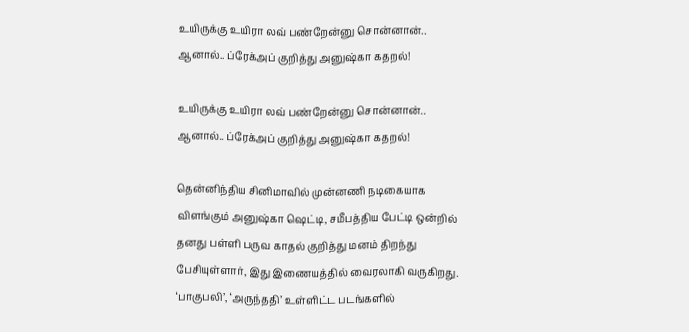உயிருக்கு உயிரா லவ் பண்றேன்னு சொன்னான்.. ஆனால்.. ப்ரேக்அப் குறித்து அனுஷ்கா கதறல்!

உயிருக்கு உயிரா லவ் பண்றேன்னு சொன்னான்.. ஆனால்.. ப்ரேக்அப் குறித்து அனுஷ்கா கதறல்!

தென்னிந்திய சினிமாவில் முன்னணி நடிகையாக விளங்கும் அனுஷ்கா ஷெட்டி, சமீபத்திய பேட்டி ஒன்றில் தனது பள்ளி பருவ காதல் குறித்து மனம் திறந்து பேசியுள்ளார், இது இணையத்தில் வைரலாகி வருகிறது. ‘பாகுபலி’, ‘அருந்ததி’ உள்ளிட்ட படங்களில்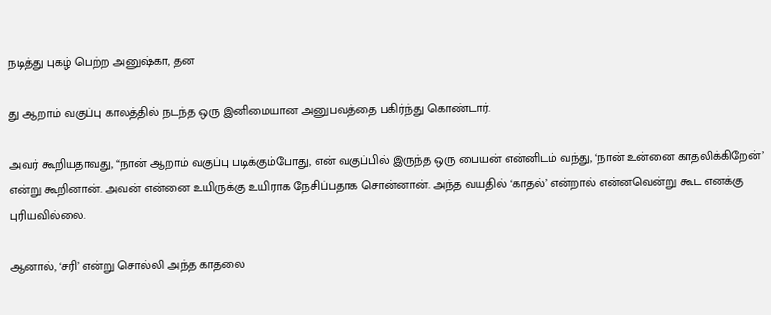நடித்து புகழ் பெற்ற அனுஷ்கா, தன

து ஆறாம் வகுப்பு காலத்தில் நடந்த ஒரு இனிமையான அனுபவத்தை பகிர்ந்து கொண்டார்.

அவர் கூறியதாவது, “நான் ஆறாம் வகுப்பு படிக்கும்போது, என் வகுப்பில் இருந்த ஒரு பையன் என்னிடம் வந்து, ‘நான் உன்னை காதலிக்கிறேன்’ என்று கூறினான். அவன் என்னை உயிருக்கு உயிராக நேசிப்பதாக சொன்னான். அந்த வயதில் ‘காதல்’ என்றால் என்னவென்று கூட எனக்கு புரியவில்லை.

ஆனால், ‘சரி’ என்று சொல்லி அந்த காதலை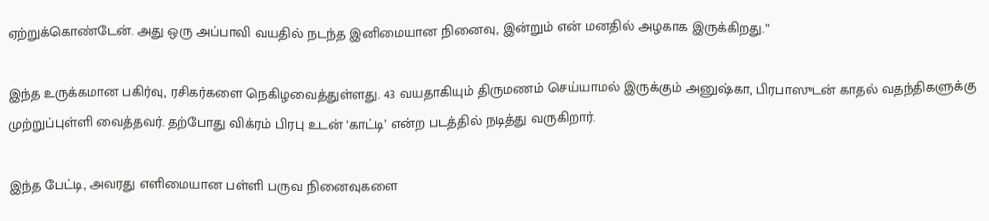ஏற்றுக்கொண்டேன். அது ஒரு அப்பாவி வயதில் நடந்த இனிமையான நினைவு, இன்றும் என் மனதில் அழகாக இருக்கிறது.”

இந்த உருக்கமான பகிர்வு, ரசிகர்களை நெகிழவைத்துள்ளது. 43 வயதாகியும் திருமணம் செய்யாமல் இருக்கும் அனுஷ்கா, பிரபாஸுடன் காதல் வதந்திகளுக்கு முற்றுப்புள்ளி வைத்தவர். தற்போது விக்ரம் பிரபு உடன் ‘காட்டி’ என்ற படத்தில் நடித்து வருகிறார்.

இந்த பேட்டி, அவரது எளிமையான பள்ளி பருவ நினைவுகளை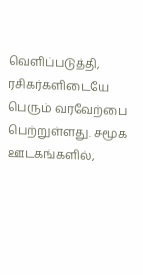வெளிப்படுத்தி, ரசிகர்களிடையே பெரும் வரவேற்பை பெற்றுள்ளது. சமூக ஊடகங்களில்,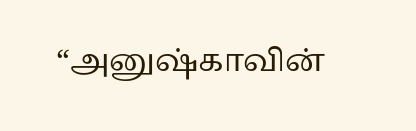“அனுஷ்காவின்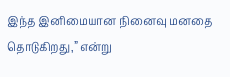இந்த இனிமையான நினைவு மனதை தொடுகிறது,” என்று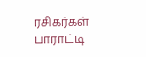ரசிகர்கள் பாராட்டி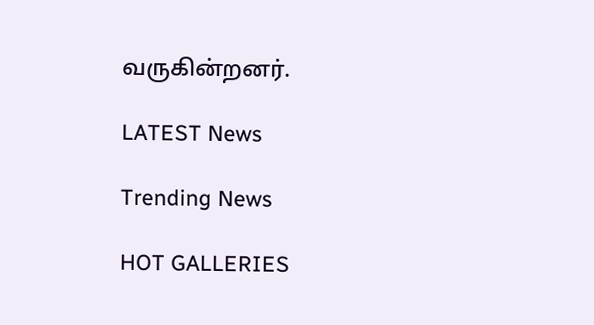வருகின்றனர்.

LATEST News

Trending News

HOT GALLERIES